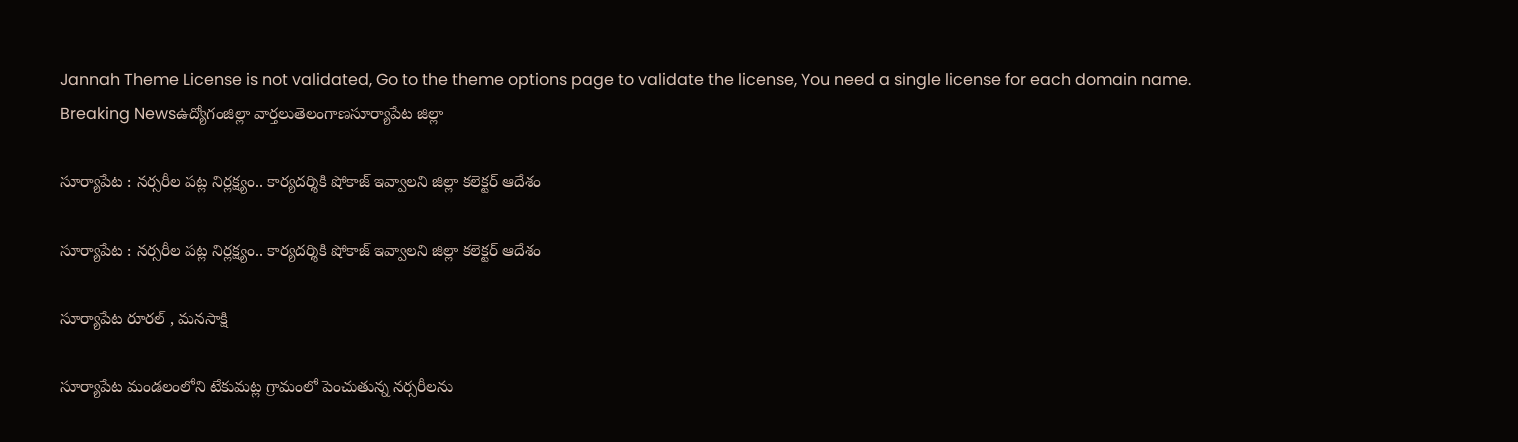Jannah Theme License is not validated, Go to the theme options page to validate the license, You need a single license for each domain name.
Breaking Newsఉద్యోగంజిల్లా వార్తలుతెలంగాణసూర్యాపేట జిల్లా

సూర్యాపేట : నర్సరీల పట్ల నిర్లక్ష్యం.. కార్యదర్శికి షోకాజ్ ఇవ్వాలని జిల్లా కలెక్టర్ ఆదేశం

సూర్యాపేట : నర్సరీల పట్ల నిర్లక్ష్యం.. కార్యదర్శికి షోకాజ్ ఇవ్వాలని జిల్లా కలెక్టర్ ఆదేశం

సూర్యాపేట రూరల్ , మనసాక్షి

సూర్యాపేట మండలంలోని టేకుమట్ల గ్రామంలో పెంచుతున్న నర్సరీలను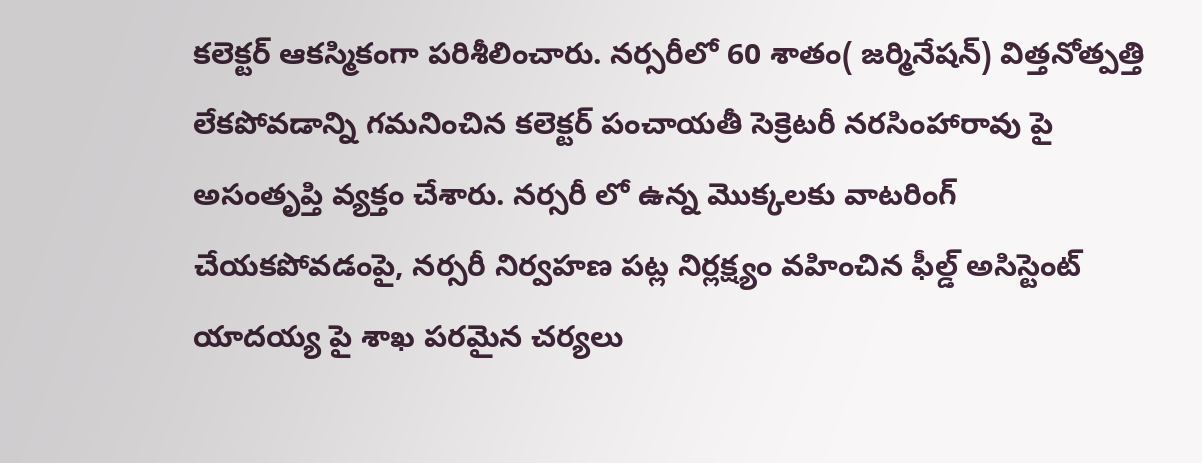కలెక్టర్ ఆకస్మికంగా పరిశీలించారు. నర్సరీలో 60 శాతం( జర్మినేషన్) విత్తనోత్పత్తి లేకపోవడాన్ని గమనించిన కలెక్టర్ పంచాయతీ సెక్రెటరీ నరసింహారావు పై అసంతృప్తి వ్యక్తం చేశారు. నర్సరీ లో ఉన్న మొక్కలకు వాటరింగ్ చేయకపోవడంపై, నర్సరీ నిర్వహణ పట్ల నిర్లక్ష్యం వహించిన ఫీల్డ్ అసిస్టెంట్ యాదయ్య పై శాఖ పరమైన చర్యలు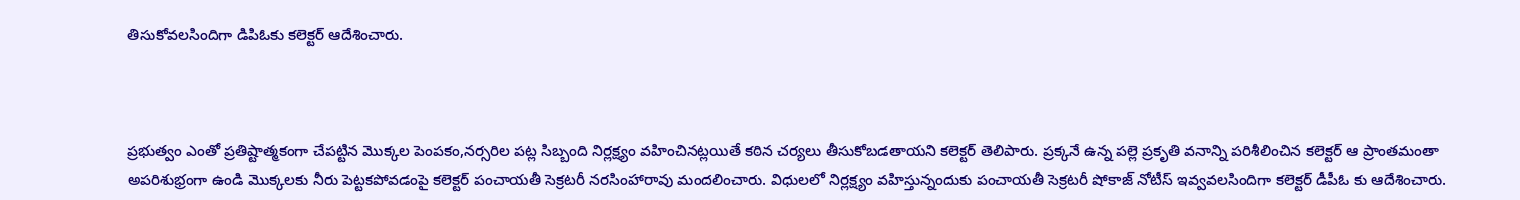తిసుకోవలసిందిగా డిపిఓకు కలెక్టర్ ఆదేశించారు.



ప్రభుత్వం ఎంతో ప్రతిష్టాత్మకంగా చేపట్టిన మొక్కల పెంపకం,నర్సరిల పట్ల సిబ్బంది నిర్లక్ష్యం వహించినట్లయితే కఠిన చర్యలు తీసుకోబడతాయని కలెక్టర్ తెలిపారు. ప్రక్కనే ఉన్న పల్లె ప్రకృతి వనాన్ని పరిశీలించిన కలెక్టర్ ఆ ప్రాంతమంతా అపరిశుభ్రంగా ఉండి మొక్కలకు నీరు పెట్టకపోవడంపై కలెక్టర్ పంచాయతీ సెక్రటరీ నరసింహారావు మందలించారు. విధులలో నిర్లక్ష్యం వహిస్తున్నందుకు పంచాయతీ సెక్రటరీ షోకాజ్ నోటీస్ ఇవ్వవలసిందిగా కలెక్టర్ డీపీఓ కు ఆదేశించారు.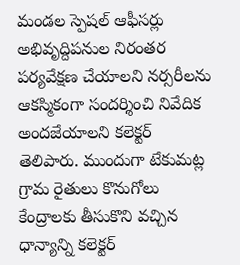మండల స్పెషల్ ఆఫీసర్లు అభివృద్దిపనుల నిరంతర పర్యవేక్షణ చేయాలని నర్సరీలను ఆకస్మికంగా సందర్శించి నివేదిక అందజేయాలని కలెక్టర్ తెలిపారు. ముందుగా టేకుమట్ల గ్రామ రైతులు కొనుగోలు కేంద్రాలకు తీసుకొని వచ్చిన ధాన్యాన్ని కలెక్టర్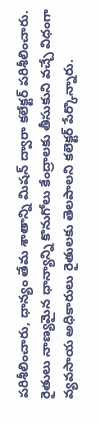పరిశీలించారు, ధాన్యం తేమ శాతాన్ని మిషన్ ద్వారా కలేక్టర్ పరిశీలించారు. రైతులు నాణ్యమైన ధాన్యాన్ని కొనుగోలు కేంద్రాలకు తీసుకుని వచ్చే విధంగా వ్యవసాయ అధికారులు రైతులకు తెలపాలని కలెక్టర్ పేర్కొన్నారు.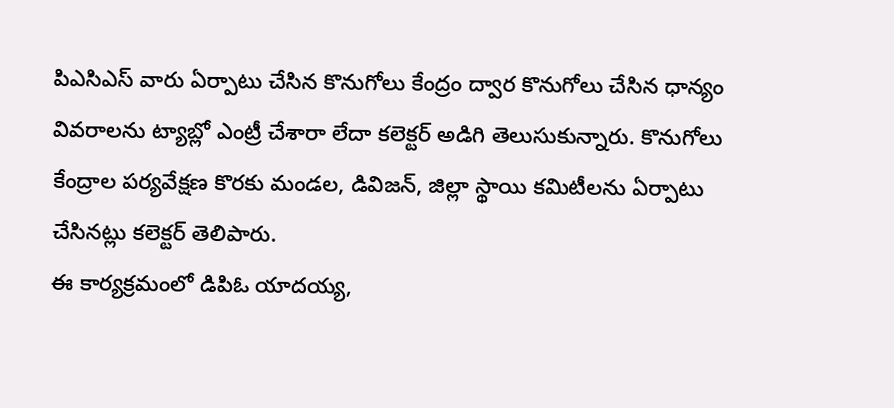పిఎసిఎస్ వారు ఏర్పాటు చేసిన కొనుగోలు కేంద్రం ద్వార కొనుగోలు చేసిన ధాన్యం వివరాలను ట్యాబ్లో ఎంట్రీ చేశారా లేదా కలెక్టర్ అడిగి తెలుసుకున్నారు. కొనుగోలు కేంద్రాల పర్యవేక్షణ కొరకు మండల, డివిజన్, జిల్లా స్థాయి కమిటీలను ఏర్పాటు చేసినట్లు కలెక్టర్ తెలిపారు.
ఈ కార్యక్రమంలో డిపిఓ యాదయ్య,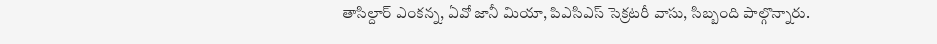తాసిల్దార్ ఎంకన్న, ఏవో జానీ మియా, పిఎసిఎస్ సెక్రటరీ వాసు, సిబ్బంది పాల్గొన్నారు.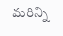మరిన్ని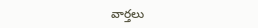వార్తలు